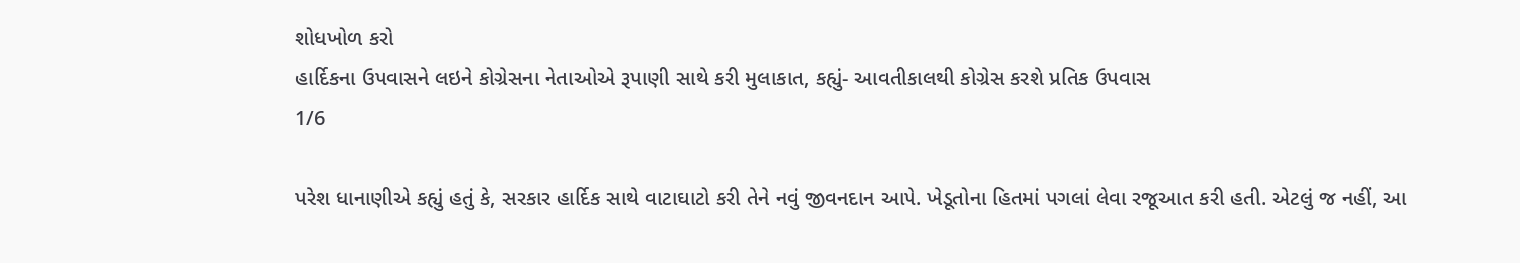શોધખોળ કરો
હાર્દિકના ઉપવાસને લઇને કોગ્રેસના નેતાઓએ રૂપાણી સાથે કરી મુલાકાત, કહ્યું- આવતીકાલથી કોગ્રેસ કરશે પ્રતિક ઉપવાસ
1/6

પરેશ ધાનાણીએ કહ્યું હતું કે, સરકાર હાર્દિક સાથે વાટાઘાટો કરી તેને નવું જીવનદાન આપે. ખેડૂતોના હિતમાં પગલાં લેવા રજૂઆત કરી હતી. એટલું જ નહીં, આ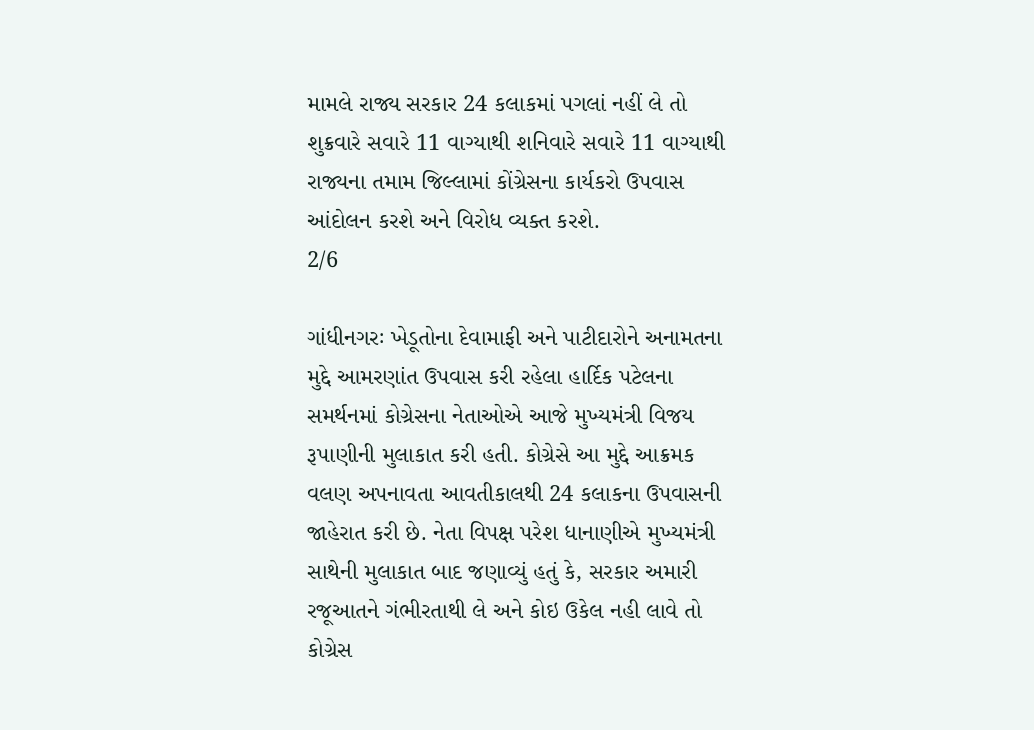મામલે રાજ્ય સરકાર 24 કલાકમાં પગલાં નહીં લે તો શુક્રવારે સવારે 11 વાગ્યાથી શનિવારે સવારે 11 વાગ્યાથી રાજ્યના તમામ જિલ્લામાં કોંગ્રેસના કાર્યકરો ઉપવાસ આંદોલન કરશે અને વિરોધ વ્યક્ત કરશે.
2/6

ગાંધીનગરઃ ખેડૂતોના દેવામાફી અને પાટીદારોને અનામતના મુદ્દે આમરણાંત ઉપવાસ કરી રહેલા હાર્દિક પટેલના સમર્થનમાં કોગ્રેસના નેતાઓએ આજે મુખ્યમંત્રી વિજય રૂપાણીની મુલાકાત કરી હતી. કોગ્રેસે આ મુદ્દે આક્રમક વલણ અપનાવતા આવતીકાલથી 24 કલાકના ઉપવાસની જાહેરાત કરી છે. નેતા વિપક્ષ પરેશ ધાનાણીએ મુખ્યમંત્રી સાથેની મુલાકાત બાદ જણાવ્યું હતું કે, સરકાર અમારી રજૂઆતને ગંભીરતાથી લે અને કોઇ ઉકેલ નહી લાવે તો કોગ્રેસ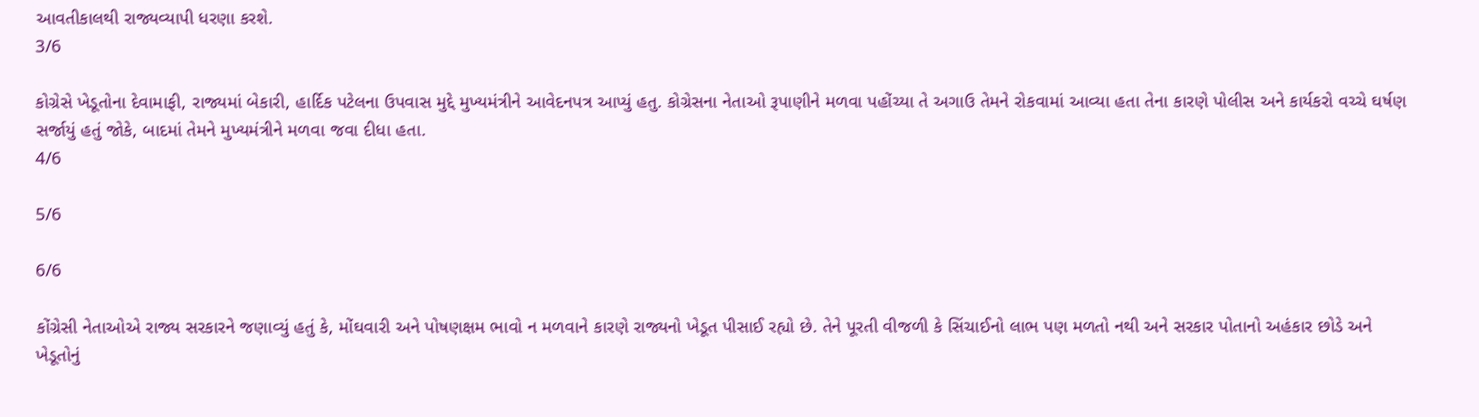આવતીકાલથી રાજ્યવ્યાપી ધરણા કરશે.
3/6

કોગ્રેસે ખેડૂતોના દેવામાફી, રાજ્યમાં બેકારી, હાર્દિક પટેલના ઉપવાસ મુદ્દે મુખ્યમંત્રીને આવેદનપત્ર આપ્યું હતુ. કોગ્રેસના નેતાઓ રૂપાણીને મળવા પહોંચ્યા તે અગાઉ તેમને રોકવામાં આવ્યા હતા તેના કારણે પોલીસ અને કાર્યકરો વચ્ચે ઘર્ષણ સર્જાયું હતું જોકે, બાદમાં તેમને મુખ્યમંત્રીને મળવા જવા દીધા હતા.
4/6

5/6

6/6

કોંગ્રેસી નેતાઓએ રાજ્ય સરકારને જણાવ્યું હતું કે, મોંઘવારી અને પોષણક્ષમ ભાવો ન મળવાને કારણે રાજ્યનો ખેડૂત પીસાઈ રહ્યો છે. તેને પૂરતી વીજળી કે સિંચાઈનો લાભ પણ મળતો નથી અને સરકાર પોતાનો અહંકાર છોડે અને ખેડૂતોનું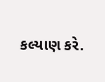કલ્યાણ કરે.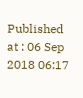Published at : 06 Sep 2018 06:17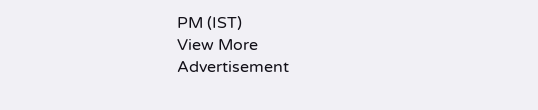PM (IST)
View More
Advertisement